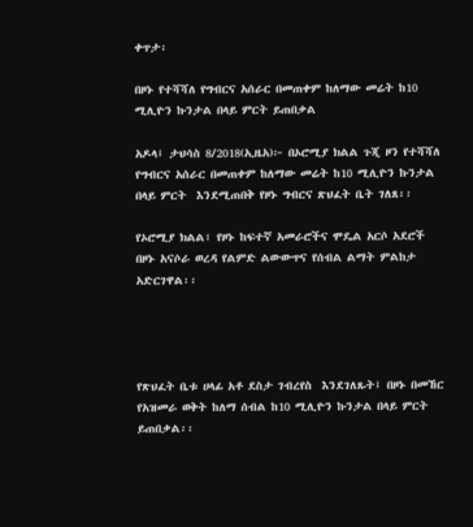ቀጥታ፡

በዞኑ የተሻሻለ የግብርና አሰራር በመጠቀም ከለማው መሬት ከ10 ሚሊዮን ኩንታል በላይ ምርት ይጠበቃል

አዶላ፤ ታህሳስ 8/2018(ኢዜአ)፦ በኦሮሚያ ክልል ጉጂ ዞን የተሻሻለ የግብርና አሰራር በመጠቀም ከለማው መሬት ከ10 ሚሊዮን ኩንታል በላይ ምርት  እንደሚጠበቅ የዞኑ ግብርና ጽህፈት ቤት ገለጸ፡፡

የኦሮሚያ ክልል፣ የዞኑ ከፍተኛ አመራሮችና ሞዴል አርሶ አደሮች በዞኑ አናሶራ ወረዳ የልምድ ልውውጥና የሰብል ልማት ምልከታ አድርገዋል፡፡




የጽህፈት ቤቱ ሀላፊ አቶ ደስታ ገብረየስ  እንደገለጹት፤ በዞኑ በመኸር የአዝመራ ወቅት ከለማ ሰብል ከ10 ሚሊዮን ኩንታል በላይ ምርት ይጠበቃል፡፡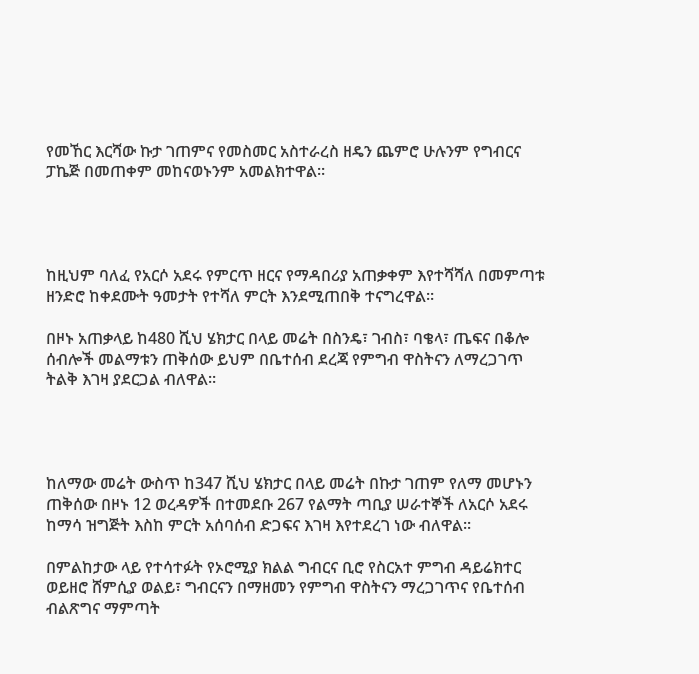የመኸር እርሻው ኩታ ገጠምና የመስመር አስተራረስ ዘዴን ጨምሮ ሁሉንም የግብርና ፓኬጅ በመጠቀም መከናወኑንም አመልክተዋል።




ከዚህም ባለፈ የአርሶ አደሩ የምርጥ ዘርና የማዳበሪያ አጠቃቀም እየተሻሻለ በመምጣቱ ዘንድሮ ከቀደሙት ዓመታት የተሻለ ምርት እንደሚጠበቅ ተናግረዋል።

በዞኑ አጠቃላይ ከ480 ሺህ ሄክታር በላይ መሬት በስንዴ፣ ገብስ፣ ባቄላ፣ ጤፍና በቆሎ ሰብሎች መልማቱን ጠቅሰው ይህም በቤተሰብ ደረጃ የምግብ ዋስትናን ለማረጋገጥ ትልቅ እገዛ ያደርጋል ብለዋል።




ከለማው መሬት ውስጥ ከ347 ሺህ ሄክታር በላይ መሬት በኩታ ገጠም የለማ መሆኑን ጠቅሰው በዞኑ 12 ወረዳዎች በተመደቡ 267 የልማት ጣቢያ ሠራተኞች ለአርሶ አደሩ ከማሳ ዝግጅት እስከ ምርት አሰባሰብ ድጋፍና እገዛ እየተደረገ ነው ብለዋል፡፡

በምልከታው ላይ የተሳተፉት የኦሮሚያ ክልል ግብርና ቢሮ የስርአተ ምግብ ዳይሬክተር ወይዘሮ ሸምሲያ ወልይ፣ ግብርናን በማዘመን የምግብ ዋስትናን ማረጋገጥና የቤተሰብ ብልጽግና ማምጣት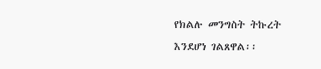የክልሉ መንግስት ትኩረት እንደሆነ ገልጸዋል፡፡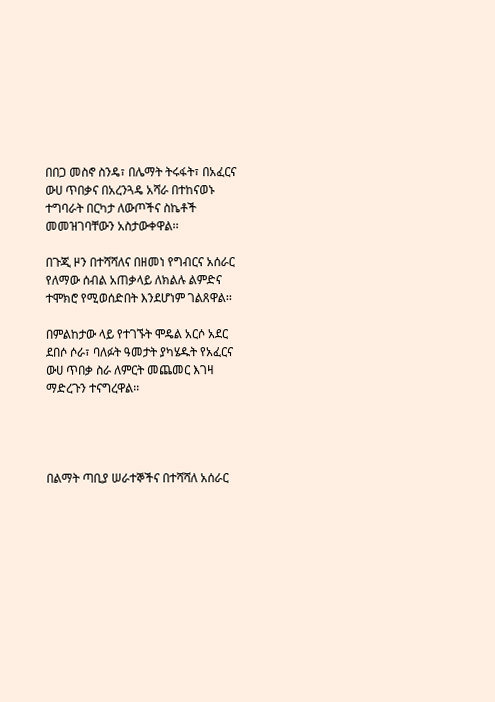በበጋ መስኖ ስንዴ፣ በሌማት ትሩፋት፣ በአፈርና ውሀ ጥበቃና በአረንጓዴ አሻራ በተከናወኑ ተግባራት በርካታ ለውጦችና ስኬቶች መመዝገባቸውን አስታውቀዋል፡፡

በጉጂ ዞን በተሻሻለና በዘመነ የግብርና አሰራር የለማው ሰብል አጠቃላይ ለክልሉ ልምድና ተሞክሮ የሚወሰድበት እንደሆነም ገልጸዋል፡፡

በምልከታው ላይ የተገኙት ሞዴል አርሶ አደር ደበሶ ሶራ፣ ባለፉት ዓመታት ያካሄዱት የአፈርና ውሀ ጥበቃ ስራ ለምርት መጨመር እገዛ ማድረጉን ተናግረዋል፡፡




በልማት ጣቢያ ሠራተኞችና በተሻሻለ አሰራር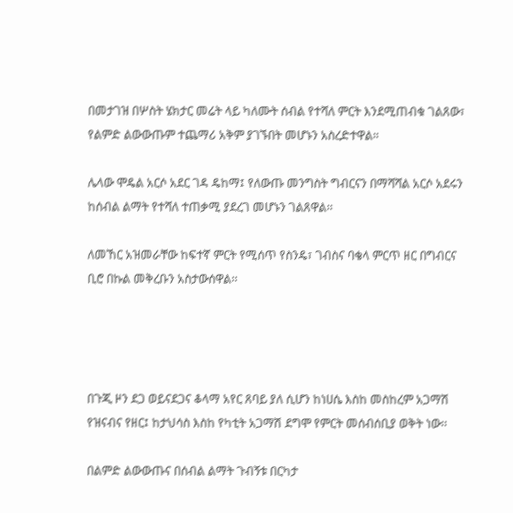በመታገዝ በሦስት ሄክታር መሬት ላይ ካለሙት ሰብል የተሻለ ምርት እንደሚጠብቁ ገልጸው፣ የልምድ ልውውጡም ተጨማሪ አቅም ያገኙበት መሆኑን አስረድተዋል።

ሌላው ሞዴል አርሶ አደር ገዳ ዴከማ፤ የለውጡ መንግስት ግብርናን በማሻሻል አርሶ አደሩን ከሰብል ልማት የተሻለ ተጠቃሚ ያደረገ መሆኑን ገልጸዋል፡፡

ለመኸር አዝመራቸው ከፍተኛ ምርት የሚሰጥ የስንዴ፣ ገብስና ባቄላ ምርጥ ዘር በግብርና ቢሮ በኩል መቅረቡን አስታውሰዋል፡፡




በጉጂ ዞን ደጋ ወይናደጋና ቆላማ አየር ጸባይ ያለ ሲሆን ከነሀሴ እስከ መስከረም አጋማሽ የዝናብና የዘር፤ ከታህሳስ እስከ የካቲት አጋማሽ ደግሞ የምርት መሰብሰቢያ ወቅት ነው፡፡

በልምድ ልውውጡና በሰብል ልማት ጉብኝቱ በርካታ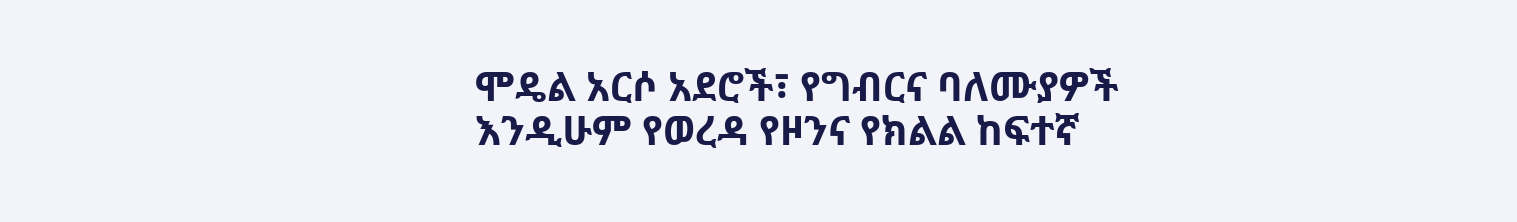ሞዴል አርሶ አደሮች፣ የግብርና ባለሙያዎች እንዲሁም የወረዳ የዞንና የክልል ከፍተኛ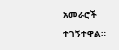አመራሮች ተገኝተዋል።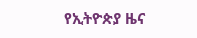የኢትዮጵያ ዜና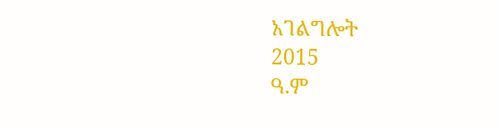አገልግሎት
2015
ዓ.ም